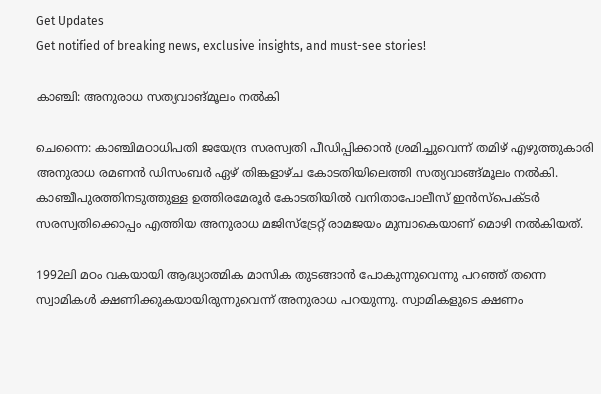Get Updates
Get notified of breaking news, exclusive insights, and must-see stories!

കാഞ്ചി: അനുരാധ സത്യവാങ്മൂലം നല്‍കി

ചെന്നൈ: കാഞ്ചിമഠാധിപതി ജയേന്ദ്ര സരസ്വതി പീഡിപ്പിക്കാന്‍ ശ്രമിച്ചുവെന്ന് തമിഴ് എഴുത്തുകാരി അനുരാധ രമണന്‍ ഡിസംബര്‍ ഏഴ് തിങ്കളാഴ്ച കോടതിയിലെത്തി സത്യവാങ്ങ്മൂലം നല്‍കി. കാഞ്ചീപുരത്തിനടുത്തുള്ള ഉത്തിരമേരൂര്‍ കോടതിയില്‍ വനിതാപോലീസ് ഇന്‍സ്പെക്ടര്‍ സരസ്വതിക്കൊപ്പം എത്തിയ അനുരാധ മജിസ്ട്രേറ്റ് രാമജയം മുമ്പാകെയാണ് മൊഴി നല്‍കിയത്.

1992ലി മഠം വകയായി ആദ്ധ്യാത്മിക മാസിക തുടങ്ങാന്‍ പോകുന്നുവെന്നു പറഞ്ഞ് തന്നെ സ്വാമികള്‍ ക്ഷണിക്കുകയായിരുന്നുവെന്ന് അനുരാധ പറയുന്നു. സ്വാമികളുടെ ക്ഷണം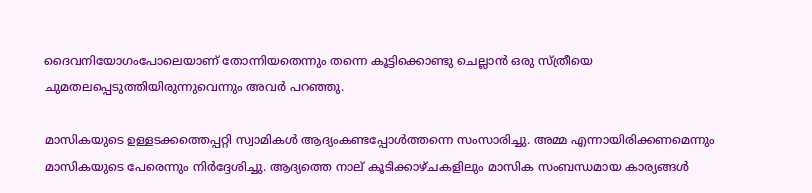ദൈവനിയോഗംപോലെയാണ് തോന്നിയതെന്നും തന്നെ കൂട്ടിക്കൊണ്ടു ചെല്ലാന്‍ ഒരു സ്ത്രീയെ ചുമതലപ്പെടുത്തിയിരുന്നുവെന്നും അവര്‍ പറഞ്ഞു.

മാസികയുടെ ഉള്ളടക്കത്തെപ്പറ്റി സ്വാമികള്‍ ആദ്യംകണ്ടപ്പോള്‍ത്തന്നെ സംസാരിച്ചു. അമ്മ എന്നായിരിക്കണമെന്നും മാസികയുടെ പേരെന്നും നിര്‍ദ്ദേശിച്ചു. ആദ്യത്തെ നാല് കൂടിക്കാഴ്ചകളിലും മാസിക സംബന്ധമായ കാര്യങ്ങള്‍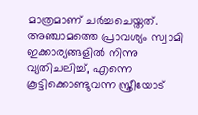മാത്രമാണ് ചര്‍ച്ചചെയ്തത്. അഞ്ചാമത്തെ പ്രാവശ്യം സ്വാമി ഇക്കാര്യങ്ങളില്‍ നിന്നു വ്യതിചലിച്ച്, എന്നെ കൂട്ടിക്കൊണ്ടുവന്ന സ്ത്രീയോട്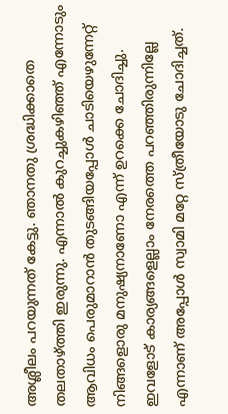അശ്ലീലം പറയുന്നത് കേട്ടു. ഞാനതു ശ്രദ്ധിക്കാതെ തലതാഴ്ത്തി ഇരുന്നു. എന്നാല്‍ കുറച്ചുകഴിഞ്ഞ് എന്നോടും ആവിധം പെരുമാറാന്‍ തുടങ്ങിയപ്പോള്‍ ചാടിയെഴുന്നേറ്റ് നിങ്ങളൊരു മനുഷ്യനാണോ എന്ന് ഉറക്കെ ചോദിച്ചു. ഇവളോട് കാര്യങ്ങളെല്ലാം നേരത്തെ പറഞ്ഞിരുന്നില്ലേ എന്നാണ് അപ്പോള്‍ സ്വാമി മറ്റേ സ്ത്രീയോടു ചോദിച്ചത്.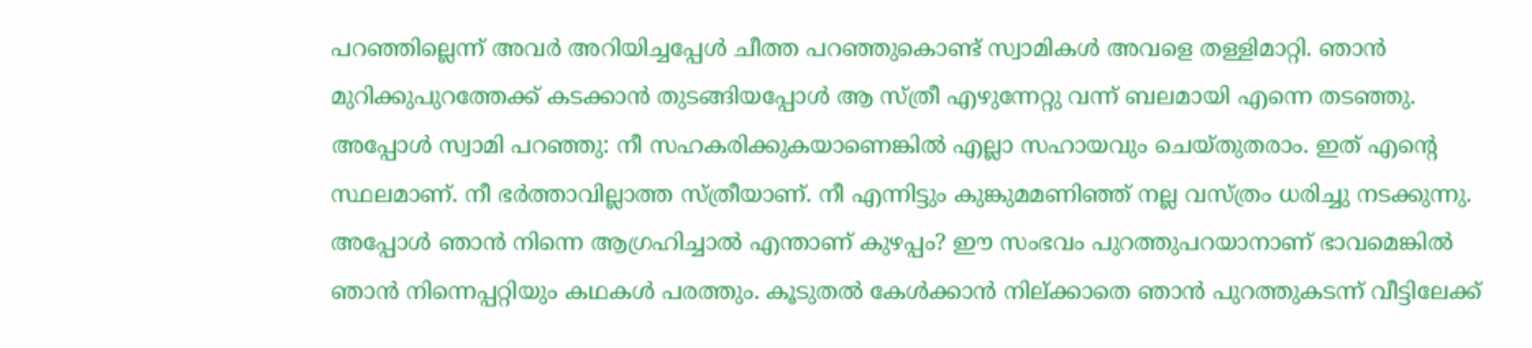പറഞ്ഞില്ലെന്ന് അവര്‍ അറിയിച്ചപ്പേള്‍ ചീത്ത പറഞ്ഞുകൊണ്ട് സ്വാമികള്‍ അവളെ തള്ളിമാറ്റി. ഞാന്‍ മുറിക്കുപുറത്തേക്ക് കടക്കാന്‍ തുടങ്ങിയപ്പോള്‍ ആ സ്ത്രീ എഴുന്നേറ്റു വന്ന് ബലമായി എന്നെ തടഞ്ഞു. അപ്പോള്‍ സ്വാമി പറഞ്ഞു: നീ സഹകരിക്കുകയാണെങ്കില്‍ എല്ലാ സഹായവും ചെയ്തുതരാം. ഇത് എന്റെ സ്ഥലമാണ്. നീ ഭര്‍ത്താവില്ലാത്ത സ്ത്രീയാണ്. നീ എന്നിട്ടും കുങ്കുമമണിഞ്ഞ് നല്ല വസ്ത്രം ധരിച്ചു നടക്കുന്നു. അപ്പോള്‍ ഞാന്‍ നിന്നെ ആഗ്രഹിച്ചാല്‍ എന്താണ് കുഴപ്പം? ഈ സംഭവം പുറത്തുപറയാനാണ് ഭാവമെങ്കില്‍ ഞാന്‍ നിന്നെപ്പറ്റിയും കഥകള്‍ പരത്തും. കൂടുതല്‍ കേള്‍ക്കാന്‍ നില്ക്കാതെ ഞാന്‍ പുറത്തുകടന്ന് വീട്ടിലേക്ക്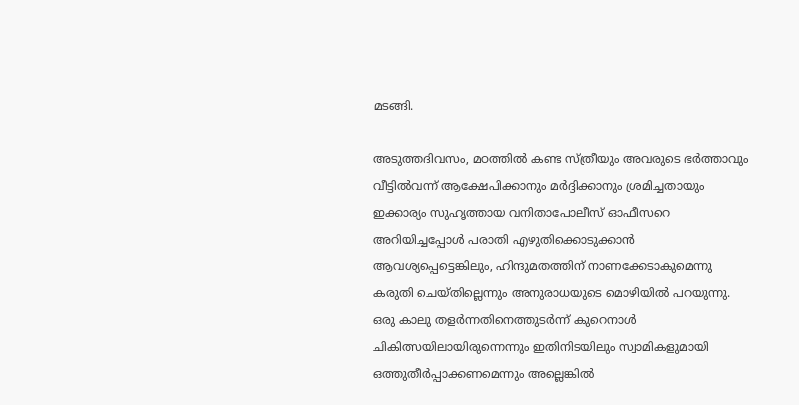മടങ്ങി.

അടുത്തദിവസം, മഠത്തില്‍ കണ്ട സ്ത്രീയും അവരുടെ ഭര്‍ത്താവും വീട്ടില്‍വന്ന് ആക്ഷേപിക്കാനും മര്‍ദ്ദിക്കാനും ശ്രമിച്ചതായും ഇക്കാര്യം സുഹൃത്തായ വനിതാപോലീസ് ഓഫീസറെ അറിയിച്ചപ്പോള്‍ പരാതി എഴുതിക്കൊടുക്കാന്‍ ആവശ്യപ്പെട്ടെങ്കിലും, ഹിന്ദുമതത്തിന് നാണക്കേടാകുമെന്നു കരുതി ചെയ്തില്ലെന്നും അനുരാധയുടെ മൊഴിയില്‍ പറയുന്നു. ഒരു കാലു തളര്‍ന്നതിനെത്തുടര്‍ന്ന് കുറെനാള്‍ ചികിത്സയിലായിരുന്നെന്നും ഇതിനിടയിലും സ്വാമികളുമായി ഒത്തുതീര്‍പ്പാക്കണമെന്നും അല്ലെങ്കില്‍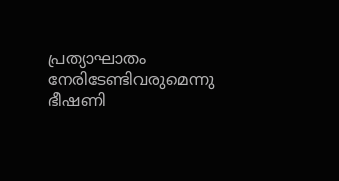പ്രത്യാഘാതം നേരിടേണ്ടിവരുമെന്നു ഭീഷണി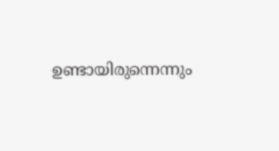ഉണ്ടായിരുന്നെന്നും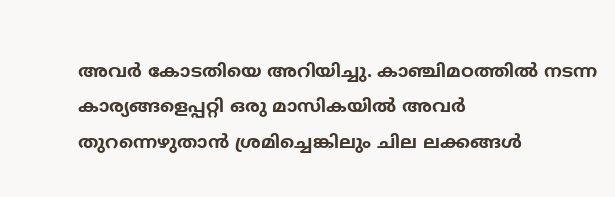അവര്‍ കോടതിയെ അറിയിച്ചു. കാഞ്ചിമഠത്തില്‍ നടന്ന കാര്യങ്ങളെപ്പറ്റി ഒരു മാസികയില്‍ അവര്‍ തുറന്നെഴുതാന്‍ ശ്രമിച്ചെങ്കിലും ചില ലക്കങ്ങള്‍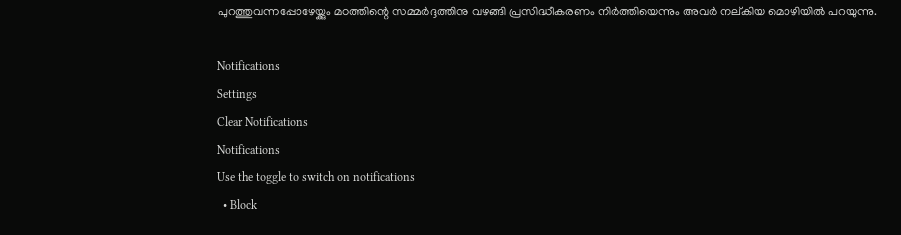പുറത്തുവന്നപ്പോഴേയ്ക്കും മഠത്തിന്റെ സമ്മര്‍ദ്ദത്തിനു വഴങ്ങി പ്രസിദ്ധീകരണം നിര്‍ത്തിയെന്നും അവര്‍ നല്കിയ മൊഴിയില്‍ പറയുന്നു.

Notifications
Settings
Clear Notifications
Notifications
Use the toggle to switch on notifications
  • Block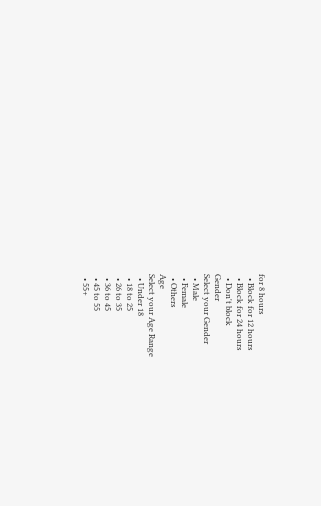for 8 hours
  • Block for 12 hours
  • Block for 24 hours
  • Don't block
Gender
Select your Gender
  • Male
  • Female
  • Others
Age
Select your Age Range
  • Under 18
  • 18 to 25
  • 26 to 35
  • 36 to 45
  • 45 to 55
  • 55+